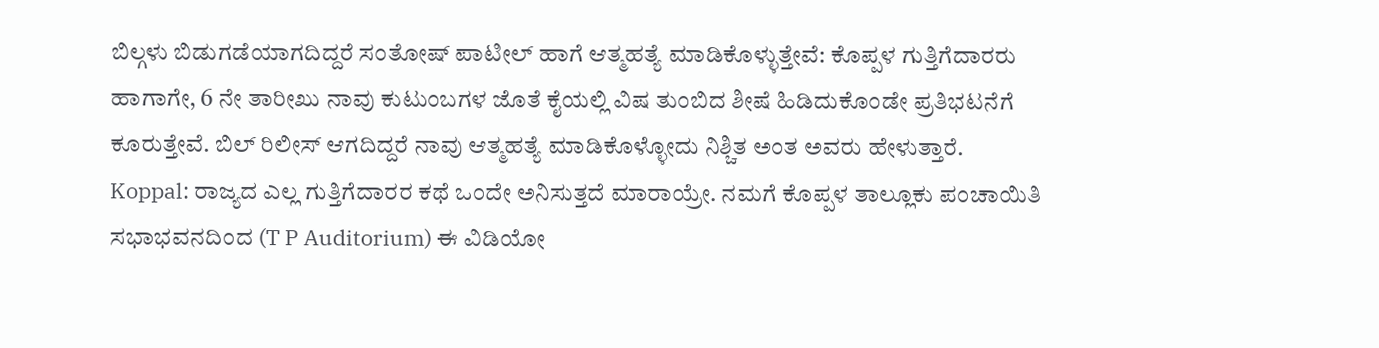ಬಿಲ್ಗಳು ಬಿಡುಗಡೆಯಾಗದಿದ್ದರೆ ಸಂತೋಷ್ ಪಾಟೀಲ್ ಹಾಗೆ ಆತ್ಮಹತ್ಯೆ ಮಾಡಿಕೊಳ್ಳುತ್ತೇವೆ: ಕೊಪ್ಪಳ ಗುತ್ತಿಗೆದಾರರು
ಹಾಗಾಗೇ, 6 ನೇ ತಾರೀಖು ನಾವು ಕುಟುಂಬಗಳ ಜೊತೆ ಕೈಯಲ್ಲಿ ವಿಷ ತುಂಬಿದ ಶೀಷೆ ಹಿಡಿದುಕೊಂಡೇ ಪ್ರತಿಭಟನೆಗೆ ಕೂರುತ್ತೇವೆ. ಬಿಲ್ ರಿಲೀಸ್ ಆಗದಿದ್ದರೆ ನಾವು ಆತ್ಮಹತ್ಯೆ ಮಾಡಿಕೊಳ್ಳೋದು ನಿಶ್ಚಿತ ಅಂತ ಅವರು ಹೇಳುತ್ತಾರೆ.
Koppal: ರಾಜ್ಯದ ಎಲ್ಲ ಗುತ್ತಿಗೆದಾರರ ಕಥೆ ಒಂದೇ ಅನಿಸುತ್ತದೆ ಮಾರಾಯ್ರೇ. ನಮಗೆ ಕೊಪ್ಪಳ ತಾಲ್ಲೂಕು ಪಂಚಾಯಿತಿ ಸಭಾಭವನದಿಂದ (T P Auditorium) ಈ ವಿಡಿಯೋ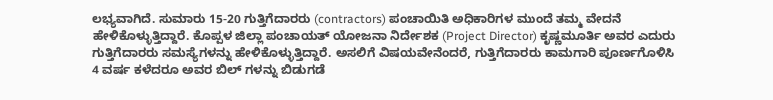ಲಭ್ಯವಾಗಿದೆ. ಸುಮಾರು 15-20 ಗುತ್ತಿಗೆದಾರರು (contractors) ಪಂಚಾಯಿತಿ ಅಧಿಕಾರಿಗಳ ಮುಂದೆ ತಮ್ಮ ವೇದನೆ ಹೇಳಿಕೊಳ್ಳುತ್ತಿದ್ದಾರೆ. ಕೊಪ್ಪಳ ಜಿಲ್ಲಾ ಪಂಚಾಯತ್ ಯೋಜನಾ ನಿರ್ದೇಶಕ (Project Director) ಕೃಷ್ಣಮೂರ್ತಿ ಅವರ ಎದುರು ಗುತ್ತಿಗೆದಾರರು ಸಮಸ್ಯೆಗಳನ್ನು ಹೇಳಿಕೊಳ್ಳುತ್ತಿದ್ದಾರೆ. ಅಸಲಿಗೆ ವಿಷಯವೇನೆಂದರೆ, ಗುತ್ತಿಗೆದಾರರು ಕಾಮಗಾರಿ ಪೂರ್ಣಗೊಳಿಸಿ 4 ವರ್ಷ ಕಳೆದರೂ ಅವರ ಬಿಲ್ ಗಳನ್ನು ಬಿಡುಗಡೆ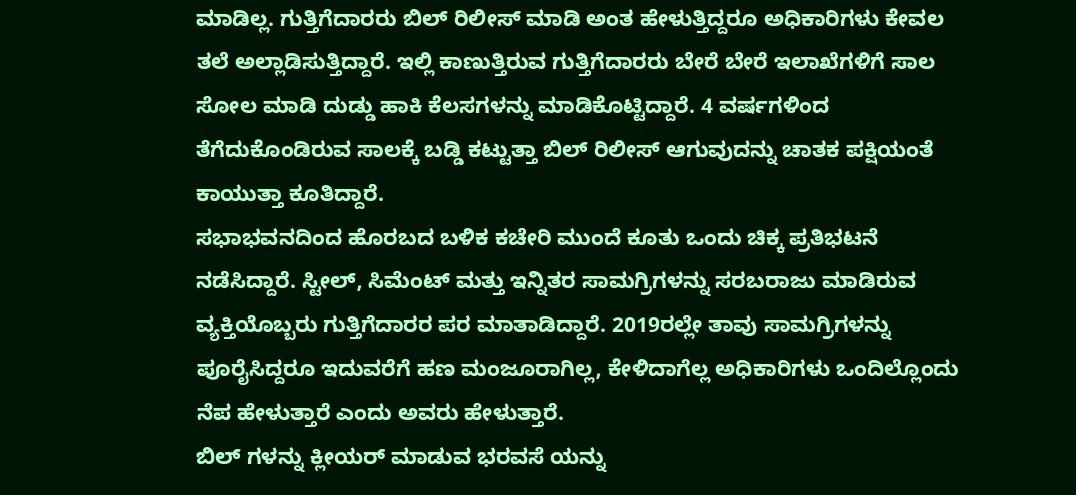ಮಾಡಿಲ್ಲ. ಗುತ್ತಿಗೆದಾರರು ಬಿಲ್ ರಿಲೀಸ್ ಮಾಡಿ ಅಂತ ಹೇಳುತ್ತಿದ್ದರೂ ಅಧಿಕಾರಿಗಳು ಕೇವಲ ತಲೆ ಅಲ್ಲಾಡಿಸುತ್ತಿದ್ದಾರೆ. ಇಲ್ಲಿ ಕಾಣುತ್ತಿರುವ ಗುತ್ತಿಗೆದಾರರು ಬೇರೆ ಬೇರೆ ಇಲಾಖೆಗಳಿಗೆ ಸಾಲ ಸೋಲ ಮಾಡಿ ದುಡ್ಡು ಹಾಕಿ ಕೆಲಸಗಳನ್ನು ಮಾಡಿಕೊಟ್ಟಿದ್ದಾರೆ. 4 ವರ್ಷಗಳಿಂದ ತೆಗೆದುಕೊಂಡಿರುವ ಸಾಲಕ್ಕೆ ಬಡ್ಡಿ ಕಟ್ಟುತ್ತಾ ಬಿಲ್ ರಿಲೀಸ್ ಆಗುವುದನ್ನು ಚಾತಕ ಪಕ್ಷಿಯಂತೆ ಕಾಯುತ್ತಾ ಕೂತಿದ್ದಾರೆ.
ಸಭಾಭವನದಿಂದ ಹೊರಬದ ಬಳಿಕ ಕಚೇರಿ ಮುಂದೆ ಕೂತು ಒಂದು ಚಿಕ್ಕ ಪ್ರತಿಭಟನೆ ನಡೆಸಿದ್ದಾರೆ. ಸ್ಟೀಲ್, ಸಿಮೆಂಟ್ ಮತ್ತು ಇನ್ನಿತರ ಸಾಮಗ್ರಿಗಳನ್ನು ಸರಬರಾಜು ಮಾಡಿರುವ ವ್ಯಕ್ತಿಯೊಬ್ಬರು ಗುತ್ತಿಗೆದಾರರ ಪರ ಮಾತಾಡಿದ್ದಾರೆ. 2019ರಲ್ಲೇ ತಾವು ಸಾಮಗ್ರಿಗಳನ್ನು ಪೂರೈಸಿದ್ದರೂ ಇದುವರೆಗೆ ಹಣ ಮಂಜೂರಾಗಿಲ್ಲ, ಕೇಳಿದಾಗೆಲ್ಲ ಅಧಿಕಾರಿಗಳು ಒಂದಿಲ್ಲೊಂದು ನೆಪ ಹೇಳುತ್ತಾರೆ ಎಂದು ಅವರು ಹೇಳುತ್ತಾರೆ.
ಬಿಲ್ ಗಳನ್ನು ಕ್ಲೀಯರ್ ಮಾಡುವ ಭರವಸೆ ಯನ್ನು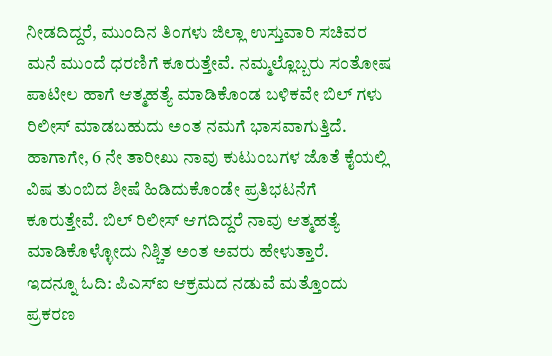ನೀಡದಿದ್ದರೆ, ಮುಂದಿನ ತಿಂಗಳು ಜಿಲ್ಲಾ ಉಸ್ತುವಾರಿ ಸಚಿವರ ಮನೆ ಮುಂದೆ ಧರಣಿಗೆ ಕೂರುತ್ತೇವೆ. ನಮ್ಮಲ್ಲೊಬ್ಬರು ಸಂತೋಷ ಪಾಟೀಲ ಹಾಗೆ ಆತ್ಮಹತ್ಯೆ ಮಾಡಿಕೊಂಡ ಬಳಿಕವೇ ಬಿಲ್ ಗಳು ರಿಲೀಸ್ ಮಾಡಬಹುದು ಅಂತ ನಮಗೆ ಭಾಸವಾಗುತ್ತಿದೆ. ಹಾಗಾಗೇ, 6 ನೇ ತಾರೀಖು ನಾವು ಕುಟುಂಬಗಳ ಜೊತೆ ಕೈಯಲ್ಲಿ ವಿಷ ತುಂಬಿದ ಶೀಷೆ ಹಿಡಿದುಕೊಂಡೇ ಪ್ರತಿಭಟನೆಗೆ ಕೂರುತ್ತೇವೆ. ಬಿಲ್ ರಿಲೀಸ್ ಆಗದಿದ್ದರೆ ನಾವು ಆತ್ಮಹತ್ಯೆ ಮಾಡಿಕೊಳ್ಳೋದು ನಿಶ್ಚಿತ ಅಂತ ಅವರು ಹೇಳುತ್ತಾರೆ.
ಇದನ್ನೂ ಓದಿ: ಪಿಎಸ್ಐ ಆಕ್ರಮದ ನಡುವೆ ಮತ್ತೊಂದು ಪ್ರಕರಣ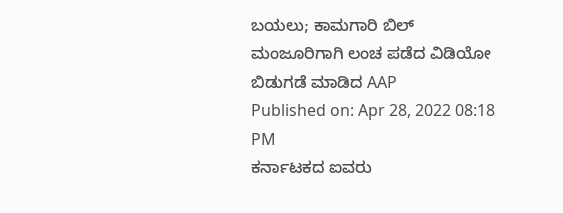ಬಯಲು; ಕಾಮಗಾರಿ ಬಿಲ್ ಮಂಜೂರಿಗಾಗಿ ಲಂಚ ಪಡೆದ ವಿಡಿಯೋ ಬಿಡುಗಡೆ ಮಾಡಿದ AAP
Published on: Apr 28, 2022 08:18 PM
ಕರ್ನಾಟಕದ ಐವರು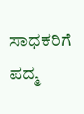ಸಾಧಕರಿಗೆ ಪದ್ಮ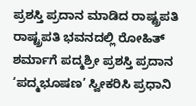ಪ್ರಶಸ್ತಿ ಪ್ರದಾನ ಮಾಡಿದ ರಾಷ್ಟ್ರಪತಿ
ರಾಷ್ಟ್ರಪತಿ ಭವನದಲ್ಲಿ ರೋಹಿತ್ ಶರ್ಮಾಗೆ ಪದ್ಮಶ್ರೀ ಪ್ರಶಸ್ತಿ ಪ್ರದಾನ
‘ಪದ್ಮಭೂಷಣ’ ಸ್ವೀಕರಿಸಿ ಪ್ರಧಾನಿ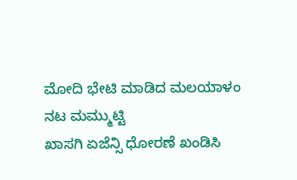ಮೋದಿ ಭೇಟಿ ಮಾಡಿದ ಮಲಯಾಳಂ ನಟ ಮಮ್ಮುಟ್ಟಿ
ಖಾಸಗಿ ಏಜೆನ್ಸಿ ಧೋರಣೆ ಖಂಡಿಸಿ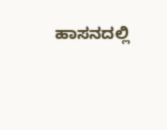ಹಾಸನದಲ್ಲಿ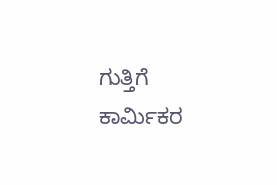ಗುತ್ತಿಗೆ ಕಾರ್ಮಿಕರ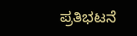ಪ್ರತಿಭಟನೆ